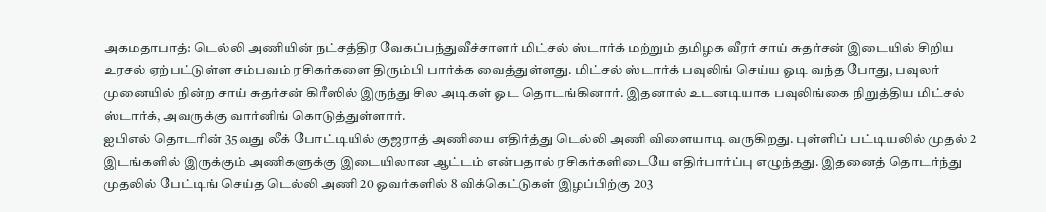அகமதாபாத்: டெல்லி அணியின் நட்சத்திர வேகப்பந்துவீச்சாளர் மிட்சல் ஸ்டார்க் மற்றும் தமிழக வீரர் சாய் சுதர்சன் இடையில் சிறிய உரசல் ஏற்பட்டுள்ள சம்பவம் ரசிகர்களை திரும்பி பார்க்க வைத்துள்ளது. மிட்சல் ஸ்டார்க் பவுலிங் செய்ய ஓடி வந்த போது, பவுலர் முனையில் நின்ற சாய் சுதர்சன் கிரீஸில் இருந்து சில அடிகள் ஓட தொடங்கினார். இதனால் உடனடியாக பவுலிங்கை நிறுத்திய மிட்சல் ஸ்டார்க், அவருக்கு வார்னிங் கொடுத்துள்ளார்.
ஐபிஎல் தொடரின் 35வது லீக் போட்டியில் குஜராத் அணியை எதிர்த்து டெல்லி அணி விளையாடி வருகிறது. புள்ளிப் பட்டியலில் முதல் 2 இடங்களில் இருக்கும் அணிகளுக்கு இடையிலான ஆட்டம் என்பதால் ரசிகர்களிடையே எதிர்பார்ப்பு எழுந்தது. இதனைத் தொடர்ந்து முதலில் பேட்டிங் செய்த டெல்லி அணி 20 ஓவர்களில் 8 விக்கெட்டுகள் இழப்பிற்கு 203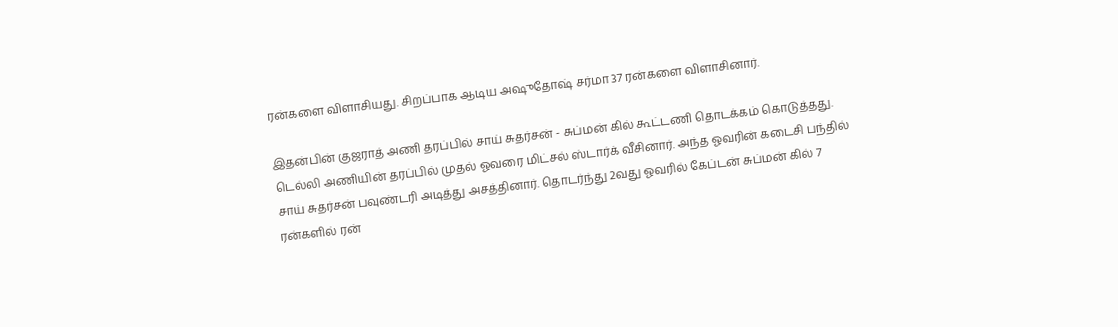ரன்களை விளாசியது. சிறப்பாக ஆடிய அஷுதோஷ் சர்மா 37 ரன்களை விளாசினார்.

இதன்பின் குஜராத் அணி தரப்பில் சாய் சுதர்சன் - சுப்மன் கில் கூட்டணி தொடக்கம் கொடுத்தது. டெல்லி அணியின் தரப்பில் முதல் ஓவரை மிட்சல் ஸ்டார்க் வீசினார். அந்த ஓவரின் கடைசி பந்தில் சாய் சுதர்சன் பவுண்டரி அடித்து அசத்தினார். தொடர்ந்து 2வது ஓவரில் கேப்டன் சுப்மன் கில் 7 ரன்களில் ரன்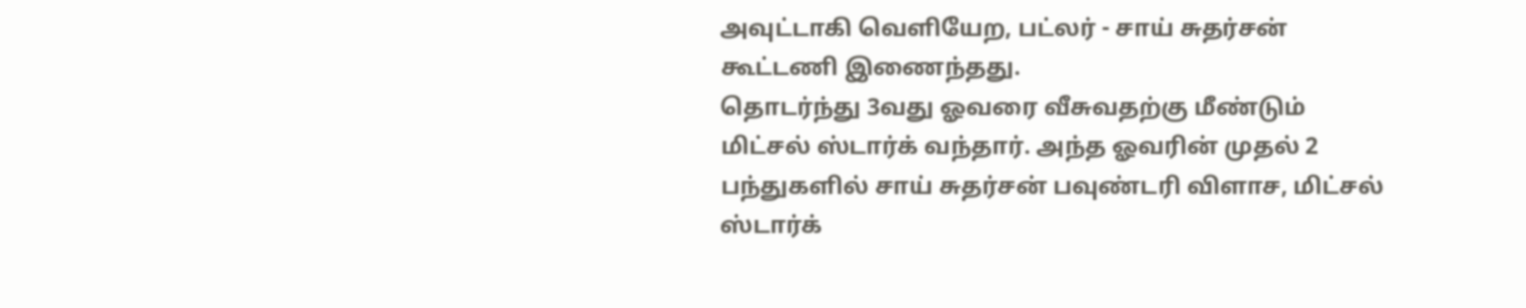அவுட்டாகி வெளியேற, பட்லர் - சாய் சுதர்சன் கூட்டணி இணைந்தது.
தொடர்ந்து 3வது ஓவரை வீசுவதற்கு மீண்டும் மிட்சல் ஸ்டார்க் வந்தார். அந்த ஓவரின் முதல் 2 பந்துகளில் சாய் சுதர்சன் பவுண்டரி விளாச, மிட்சல் ஸ்டார்க்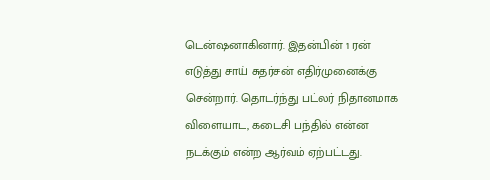டென்ஷனாகினார். இதன்பின் 1 ரன் எடுத்து சாய் சுதர்சன் எதிர்முனைக்கு சென்றார். தொடர்ந்து பட்லர் நிதானமாக விளையாட, கடைசி பந்தில் என்ன நடக்கும் என்ற ஆர்வம் ஏற்பட்டது.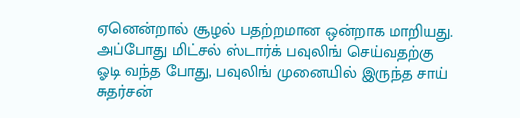ஏனென்றால் சூழல் பதற்றமான ஒன்றாக மாறியது.
அப்போது மிட்சல் ஸ்டார்க் பவுலிங் செய்வதற்கு ஓடி வந்த போது, பவுலிங் முனையில் இருந்த சாய் சுதர்சன்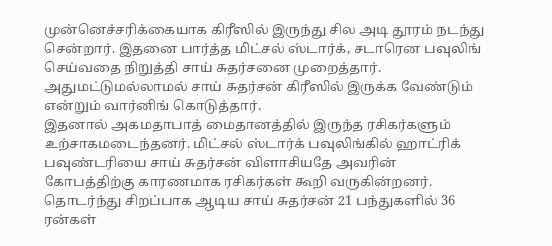முன்னெச்சரிக்கையாக கிரீஸில் இருந்து சில அடி தூரம் நடந்து சென்றார். இதனை பார்த்த மிட்சல் ஸ்டார்க், சடாரென பவுலிங் செய்வதை நிறுத்தி சாய் சுதர்சனை முறைத்தார். அதுமட்டுமல்லாமல் சாய் சுதர்சன் கிரீஸில் இருக்க வேண்டும் என்றும் வார்னிங் கொடுத்தார்.
இதனால் அகமதாபாத் மைதானத்தில் இருந்த ரசிகர்களும் உற்சாகமடைந்தனர். மிட்சல் ஸ்டார்க் பவுலிங்கில் ஹாட்ரிக் பவுண்டரியை சாய் சுதர்சன் விளாசியதே அவரின் கோபத்திற்கு காரணமாக ரசிகர்கள் கூறி வருகின்றனர். தொடர்ந்து சிறப்பாக ஆடிய சாய் சுதர்சன் 21 பந்துகளில் 36 ரன்கள்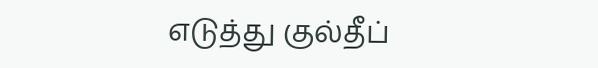எடுத்து குல்தீப்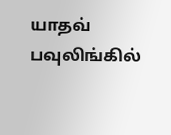யாதவ் பவுலிங்கில்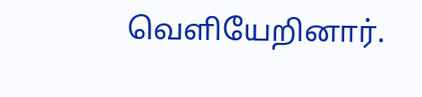வெளியேறினார்.